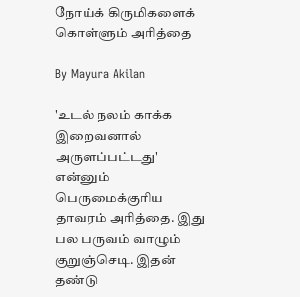நோய்க் கிருமிகளைக் கொள்ளும் அரித்தை

By Mayura Akilan

'உடல் நலம் காக்க இறைவனால் அருளப்பட்டது' என்னும் பெருமைக்குரிய தாவரம் அரித்தை. இது பல பருவம் வாழும் குறுஞ்செடி. இதன் தண்டு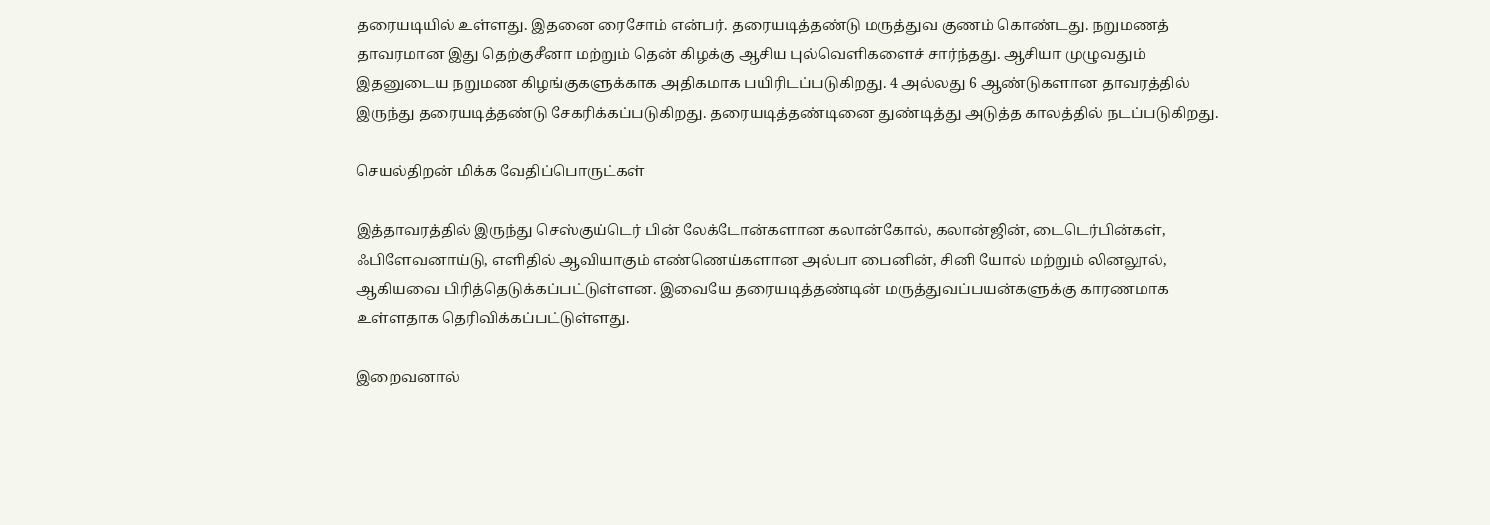தரையடியில் உள்ளது. இதனை ரைசோம் என்பர். தரையடித்தண்டு மருத்துவ குணம் கொண்டது. நறுமணத் தாவரமான இது தெற்குசீனா மற்றும் தென் கிழக்கு ஆசிய புல்வெளிகளைச் சார்ந்தது. ஆசியா முழுவதும் இதனுடைய நறுமண கிழங்குகளுக்காக அதிகமாக பயிரிடப்படுகிறது. 4 அல்லது 6 ஆண்டுகளான தாவரத்தில் இருந்து தரையடித்தண்டு சேகரிக்கப்படுகிறது. தரையடித்தண்டினை துண்டித்து அடுத்த காலத்தில் நடப்படுகிறது.

செயல்திறன் மிக்க வேதிப்பொருட்கள்

இத்தாவரத்தில் இருந்து செஸ்குய்டெர் பின் லேக்டோன்களான கலான்கோல், கலான்ஜின், டைடெர்பின்கள், ஃபிளேவனாய்டு, எளிதில் ஆவியாகும் எண்ணெய்களான அல்பா பைனின், சினி யோல் மற்றும் லினலூல், ஆகியவை பிரித்தெடுக்கப்பட்டுள்ளன. இவையே தரையடித்தண்டின் மருத்துவப்பயன்களுக்கு காரணமாக உள்ளதாக தெரிவிக்கப்பட்டுள்ளது.

இறைவனால்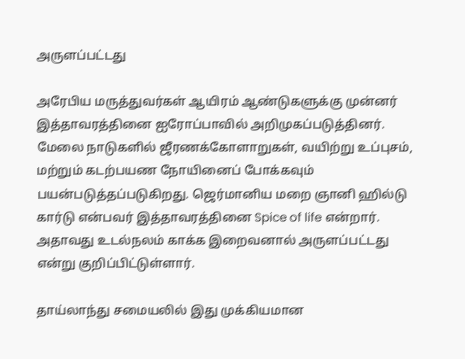அருளப்பட்டது

அரேபிய மருத்துவர்கள் ஆயிரம் ஆண்டுகளுக்கு முன்னர் இத்தாவரத்தினை ஐரோப்பாவில் அறிமுகப்படுத்தினர். மேலை நாடுகளில் ஜீரணக்கோளாறுகள், வயிற்று உப்புசம், மற்றும் கடற்பயண நோயினைப் போக்கவும் பயன்படுத்தப்படுகிறது. ஜெர்மானிய மறை ஞானி ஹில்டு கார்டு என்பவர் இத்தாவரத்தினை Spice of life என்றார். அதாவது உடல்நலம் காக்க இறைவனால் அருளப்பட்டது என்று குறிப்பிட்டுள்ளார்.

தாய்லாந்து சமையலில் இது முக்கியமான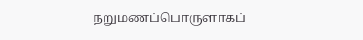நறுமணப்பொருளாகப்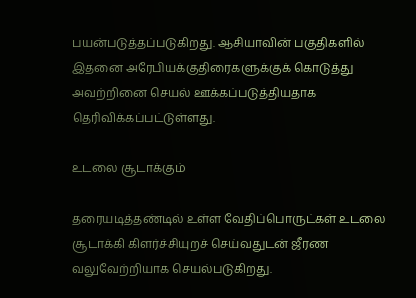பயன்படுத்தப்படுகிறது. ஆசியாவின் பகுதிகளில் இதனை அரேபியக்குதிரைகளுக்குக் கொடுத்து அவற்றினை செயல் ஊக்கப்படுத்தியதாக தெரிவிக்கப்பட்டுள்ளது.

உடலை சூடாக்கும்

தரையடித்தண்டில் உள்ள வேதிப்பொருட்கள் உடலை சூடாக்கி கிளர்ச்சியுறச் செய்வதுடன் ஜீரண வலுவேற்றியாக செயல்படுகிறது.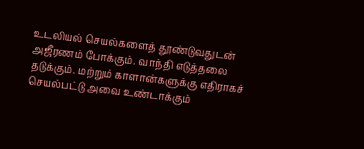உடலியல் செயல்களைத் தூண்டுவதுடன் அஜீரணம் போக்கும். வாந்தி எடுத்தலை தடுக்கும். மற்றும் காளான்களுக்கு எதிராகச் செயல்பட்டு அவை உண்டாக்கும்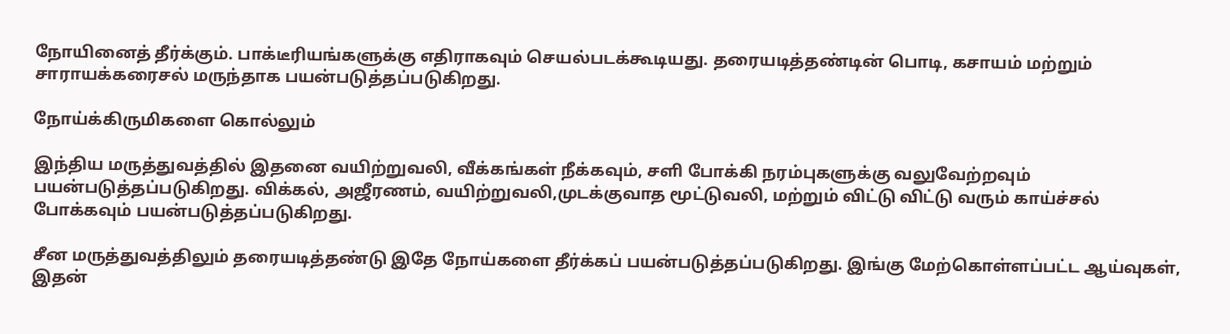நோயினைத் தீர்க்கும். பாக்டீரியங்களுக்கு எதிராகவும் செயல்படக்கூடியது. தரையடித்தண்டின் பொடி, கசாயம் மற்றும் சாராயக்கரைசல் மருந்தாக பயன்படுத்தப்படுகிறது.

நோய்க்கிருமிகளை கொல்லும்

இந்திய மருத்துவத்தில் இதனை வயிற்றுவலி, வீக்கங்கள் நீக்கவும், சளி போக்கி நரம்புகளுக்கு வலுவேற்றவும் பயன்படுத்தப்படுகிறது. விக்கல், அஜீரணம், வயிற்றுவலி,முடக்குவாத மூட்டுவலி, மற்றும் விட்டு விட்டு வரும் காய்ச்சல் போக்கவும் பயன்படுத்தப்படுகிறது.

சீன மருத்துவத்திலும் தரையடித்தண்டு இதே நோய்களை தீர்க்கப் பயன்படுத்தப்படுகிறது. இங்கு மேற்கொள்ளப்பட்ட ஆய்வுகள், இதன்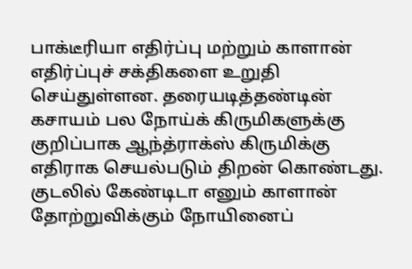பாக்டீரியா எதிர்ப்பு மற்றும் காளான் எதிர்ப்புச் சக்திகளை உறுதி செய்துள்ளன. தரையடித்தண்டின் கசாயம் பல நோய்க் கிருமிகளுக்கு குறிப்பாக ஆந்த்ராக்ஸ் கிருமிக்கு எதிராக செயல்படும் திறன் கொண்டது. குடலில் கேண்டிடா எனும் காளான் தோற்றுவிக்கும் நோயினைப்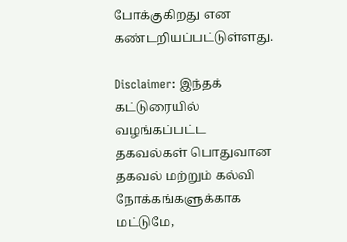போக்குகிறது என கண்டறியப்பட்டுள்ளது.

Disclaimer: இந்தக் கட்டுரையில் வழங்கப்பட்ட தகவல்கள் பொதுவான தகவல் மற்றும் கல்வி நோக்கங்களுக்காக மட்டுமே,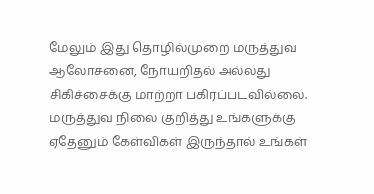மேலும் இது தொழில்முறை மருத்துவ ஆலோசனை, நோயறிதல் அல்லது சிகிச்சைக்கு மாற்றா பகிரப்படவில்லை. மருத்துவ நிலை குறித்து உங்களுக்கு ஏதேனும் கேள்விகள் இருந்தால் உங்கள்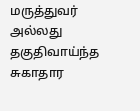மருத்துவர் அல்லது தகுதிவாய்ந்த சுகாதார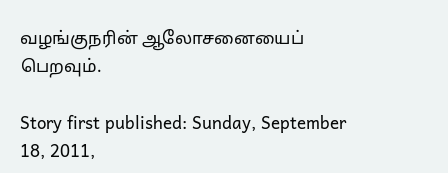வழங்குநரின் ஆலோசனையைப் பெறவும்.

Story first published: Sunday, September 18, 2011,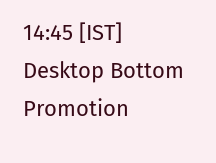14:45 [IST]
Desktop Bottom Promotion